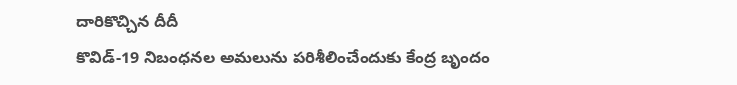దారికొచ్చిన దీదీ
కొవిడ్-19 నిబంధనల అమలును పరిశీలించేందుకు కేంద్ర బృందం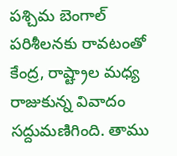పశ్చిమ బెంగాల్ పరిశీలనకు రావటంతో కేంద్ర, రాష్ట్రాల మధ్య రాజుకున్న వివాదం సద్దుమణిగింది. తాము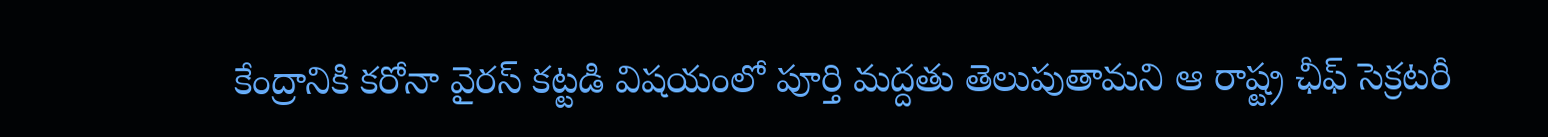కేంద్రానికి కరోనా వైరస్ కట్టడి విషయంలో పూర్తి మద్దతు తెలుపుతామని ఆ రాష్ట్ర ఛీఫ్ సెక్రటరీ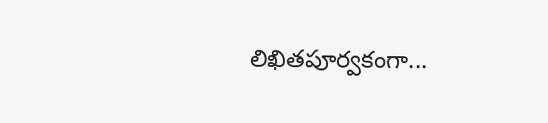లిఖితపూర్వకంగా...